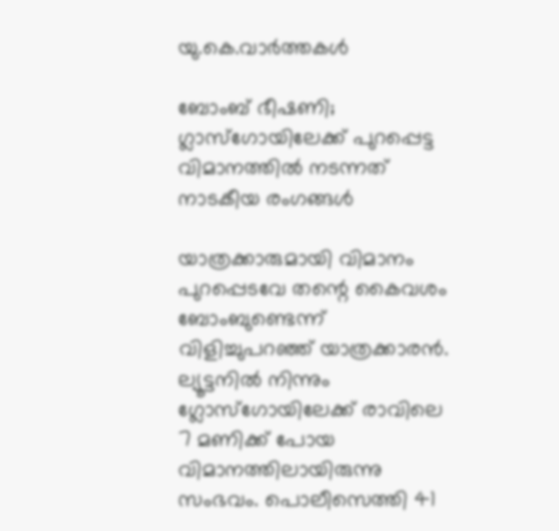യു.കെ.വാര്‍ത്തകള്‍

ബോംബ് ഭീഷണി; ഗ്ലാസ്‌ഗോയിലേക്ക് പുറപ്പെട്ട വിമാനത്തില്‍ നടന്നത് നാടകീയ രംഗങ്ങള്‍

യാത്രക്കാരുമായി വിമാനം പുറപ്പെടവേ തന്റെ കൈവശം ബോംബുണ്ടെന്ന് വിളിച്ചുപറഞ്ഞ് യാത്രക്കാരന്‍. ല്യൂട്ടനില്‍ നിന്നും ഗ്ലോസ്‌ഗോയിലേക്ക് രാവിലെ 7 മണിക്ക് പോയ വിമാനത്തിലായിരുന്നു സംഭവം. പൊലീസെത്തി 41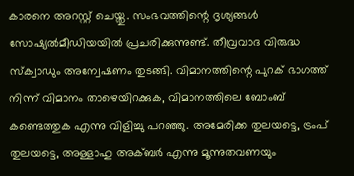കാരനെ അറസ്റ്റ് ചെയ്തു. സംഭവത്തിന്റെ ദൃശ്യങ്ങള്‍ സോഷ്യല്‍മീഡിയയില്‍ പ്രചരിക്കുന്നുണ്ട്. തീവ്രവാദ വിരുദ്ധ സ്‌ക്വാഡും അന്വേഷണം തുടങ്ങി. വിമാനത്തിന്റെ പുറക് ഭാഗത്ത് നിന്ന് വിമാനം താഴെയിറക്കുക, വിമാനത്തിലെ ബോംബ് കണ്ടെത്തുക എന്നു വിളിച്ചു പറഞ്ഞു. അമേരിക്ക തുലയട്ടെ, ട്രംപ് തുലയട്ടെ, അള്ളാഹു അക്ബര്‍ എന്നു മൂന്നുതവണയും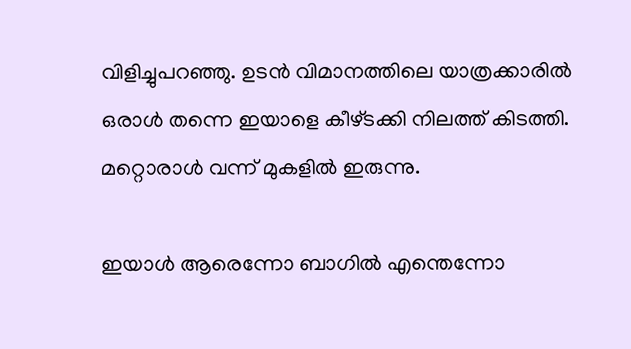വിളിച്ചുപറഞ്ഞു. ഉടന്‍ വിമാനത്തിലെ യാത്രക്കാരില്‍ ഒരാള്‍ തന്നെ ഇയാളെ കീഴ്ടക്കി നിലത്ത് കിടത്തി. മറ്റൊരാള്‍ വന്ന് മുകളില്‍ ഇരുന്നു.

ഇയാള്‍ ആരെന്നോ ബാഗില്‍ എന്തെന്നോ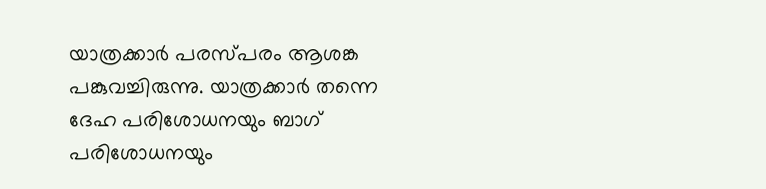യാത്രക്കാര്‍ പരസ്പരം ആശങ്ക പങ്കുവച്ചിരുന്നു. യാത്രക്കാര്‍ തന്നെ ദേഹ പരിശോധനയും ബാഗ് പരിശോധനയും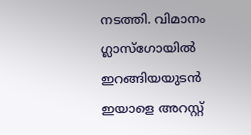നടത്തി. വിമാനം ഗ്ലാസ്‌ഗോയില്‍ ഇറങ്ങിയയുടന്‍ ഇയാളെ അറസ്റ്റ്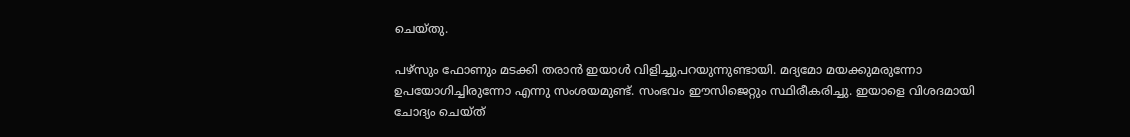ചെയ്തു.

പഴ്‌സും ഫോണും മടക്കി തരാന്‍ ഇയാള്‍ വിളിച്ചുപറയുന്നുണ്ടായി. മദ്യമോ മയക്കുമരുന്നോ ഉപയോഗിച്ചിരുന്നോ എന്നു സംശയമുണ്ട്. സംഭവം ഈസിജെറ്റും സ്ഥിരീകരിച്ചു. ഇയാളെ വിശദമായി ചോദ്യം ചെയ്ത്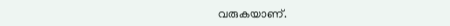വരുകയാണ്.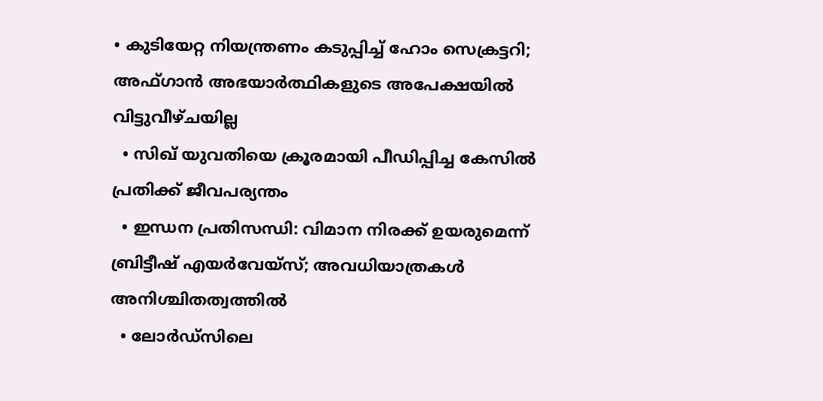• കുടിയേറ്റ നിയന്ത്രണം കടുപ്പിച്ച് ഹോം സെക്രട്ടറി; അഫ്ഗാന്‍ അഭയാര്‍ത്ഥികളുടെ അപേക്ഷയില്‍ വിട്ടുവീഴ്ചയില്ല
  • സിഖ് യുവതിയെ ക്രൂരമായി പീഡിപ്പിച്ച കേസില്‍ പ്രതിക്ക് ജീവപര്യന്തം
  • ഇന്ധന പ്രതിസന്ധി: വിമാന നിരക്ക് ഉയരുമെന്ന് ബ്രിട്ടീഷ് എയര്‍വേയ്‌സ്; അവധിയാത്രകള്‍ അനിശ്ചിതത്വത്തില്‍
  • ലോര്‍ഡ്‌സിലെ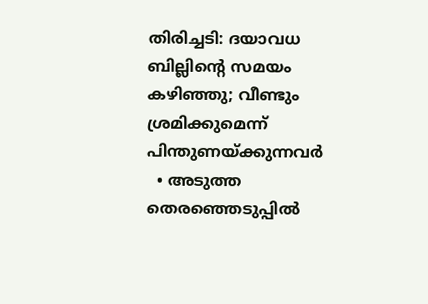തിരിച്ചടി: ദയാവധ ബില്ലിന്റെ സമയം കഴിഞ്ഞു; വീണ്ടും ശ്രമിക്കുമെന്ന് പിന്തുണയ്ക്കുന്നവര്‍
  • അടുത്ത തെരഞ്ഞെടുപ്പില്‍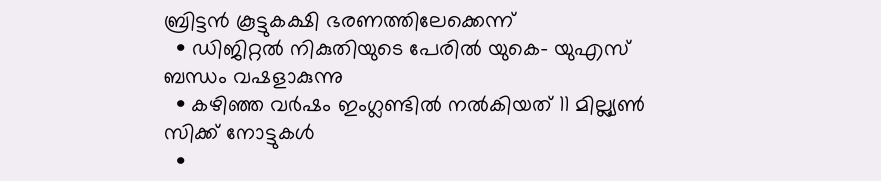ബ്രിട്ടന്‍ കൂട്ടുകക്ഷി ഭരണത്തിലേക്കെന്ന്
  • ഡിജിറ്റല്‍ നികുതിയുടെ പേരില്‍ യുകെ- യുഎസ് ബന്ധം വഷളാകുന്നു
  • കഴിഞ്ഞ വര്‍ഷം ഇംഗ്ലണ്ടില്‍ നല്‍കിയത് 11 മില്ല്യണ്‍ സിക്ക് നോട്ടുകള്‍
  •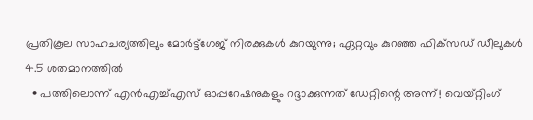പ്രതികൂല സാഹചര്യത്തിലും മോര്‍ട്ട്‌ഗേജ് നിരക്കുകള്‍ കുറയുന്നു; ഏറ്റവും കുറഞ്ഞ ഫിക്‌സഡ് ഡീലുകള്‍ 4.5 ശതമാനത്തില്‍
  • പത്തിലൊന്ന് എന്‍എച്ച്എസ് ഓപ്പറേഷനുകളും റദ്ദാക്കുന്നത് ഡേറ്റിന്റെ അന്ന്! വെയ്റ്റിംഗ്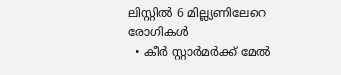ലിസ്റ്റില്‍ 6 മില്ല്യണിലേറെ രോഗികള്‍
  • കീര്‍ സ്റ്റാര്‍മര്‍ക്ക് മേല്‍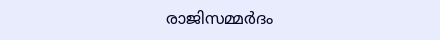രാജിസമ്മര്‍ദം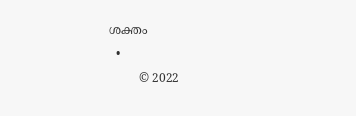ശക്തം
  •
        © 2022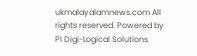ukmalayalamnews.com All rights reserved. Powered by PI Digi-Logical Solutions